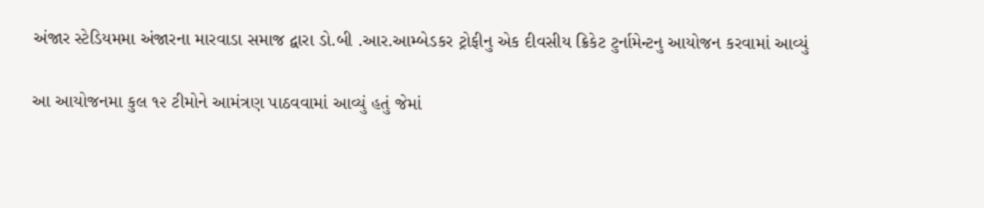અંજાર સ્ટેડિયમમા અંજારના મારવાડા સમાજ દ્વારા ડો.બી .આર.આમ્બેડકર ટ્રોફીનુ એક દીવસીય ક્રિકેટ ટુર્નામેન્ટનુ આયોજન કરવામાં આવ્યું

આ આયોજનમા કુલ ૧૨ ટીમોને આમંત્રણ પાઠવવામાં આવ્યું હતું જેમાં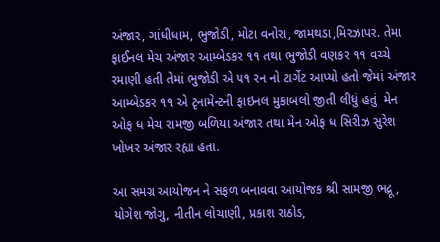અંજાર, ગાંધીધામ, ભુજોડી, મોટા વનોરા, જામથડા,મિરઝાપર. તેમા ફાઈનલ મેચ અંજાર આમ્બેડકર ૧૧ તથા ભુજોડી વણકર ૧૧ વચ્ચે રમાણી હતી તેમાં ભુજોડી એ ૫૧ રન નો ટાર્ગેટ આપ્યો હતો જેમાં અંજાર આમ્બેડકર ૧૧ એ ટૃનામેન્ટની ફાઇનલ મુકાબલો જીતી લીધું હતું  મેન ઓફ ધ મેચ રામજી બળિયા અંજાર તથા મેન ઓફ ધ સિરીઝ સુરેશ ખોખર અંજાર રહ્યા હતા.

આ સમગ્ર આયોજન ને સફળ બનાવવા આયોજક શ્રી સામજી ભદ્રૂ , યોગેશ જોગુ, નીતીન લોચાણી, પ્રકાશ રાઠોડ,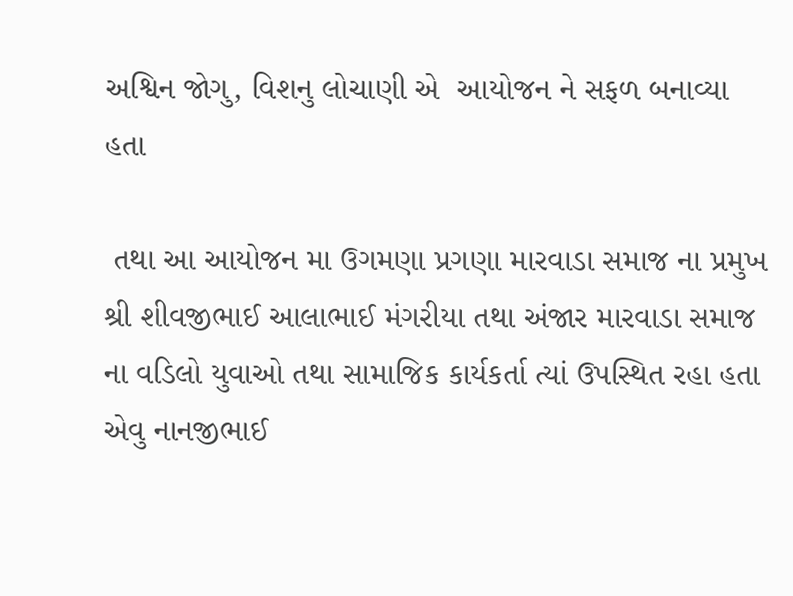અશ્વિન જોગુ, વિશનુ લોચાણી એ  આયોજન ને સફળ બનાવ્યા હતા

 તથા આ આયોજન મા ઉગમણા પ્રગણા મારવાડા સમાજ ના પ્રમુખ શ્રી શીવજીભાઈ આલાભાઈ મંગરીયા તથા અંજાર મારવાડા સમાજ ના વડિલો યુવાઓ તથા સામાજિક કાર્યકર્તા ત્યાં ઉપસ્થિત રહા હતા એવુ નાનજીભાઈ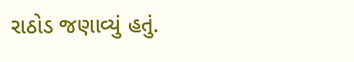રાઠોડ જણાવ્યું હતું.